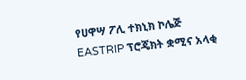የሀዋሣ ፖሊ ተክኒክ ኮሌጅ EASTRIP ፕሮጄክት ቋሚና አላቂ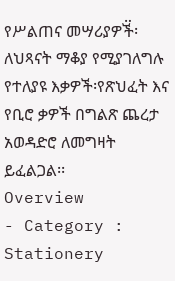የሥልጠና መሣሪያዎች፟፡ ለህጻናት ማቆያ የሚያገለግሉ የተለያዩ እቃዎች፡የጽህፈት እና የቢሮ ቃዎች በግልጽ ጨረታ አወዳድሮ ለመግዛት ይፈልጋል፡፡
Overview
- Category : Stationery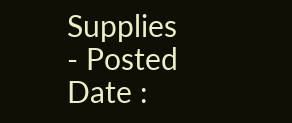Supplies
- Posted Date :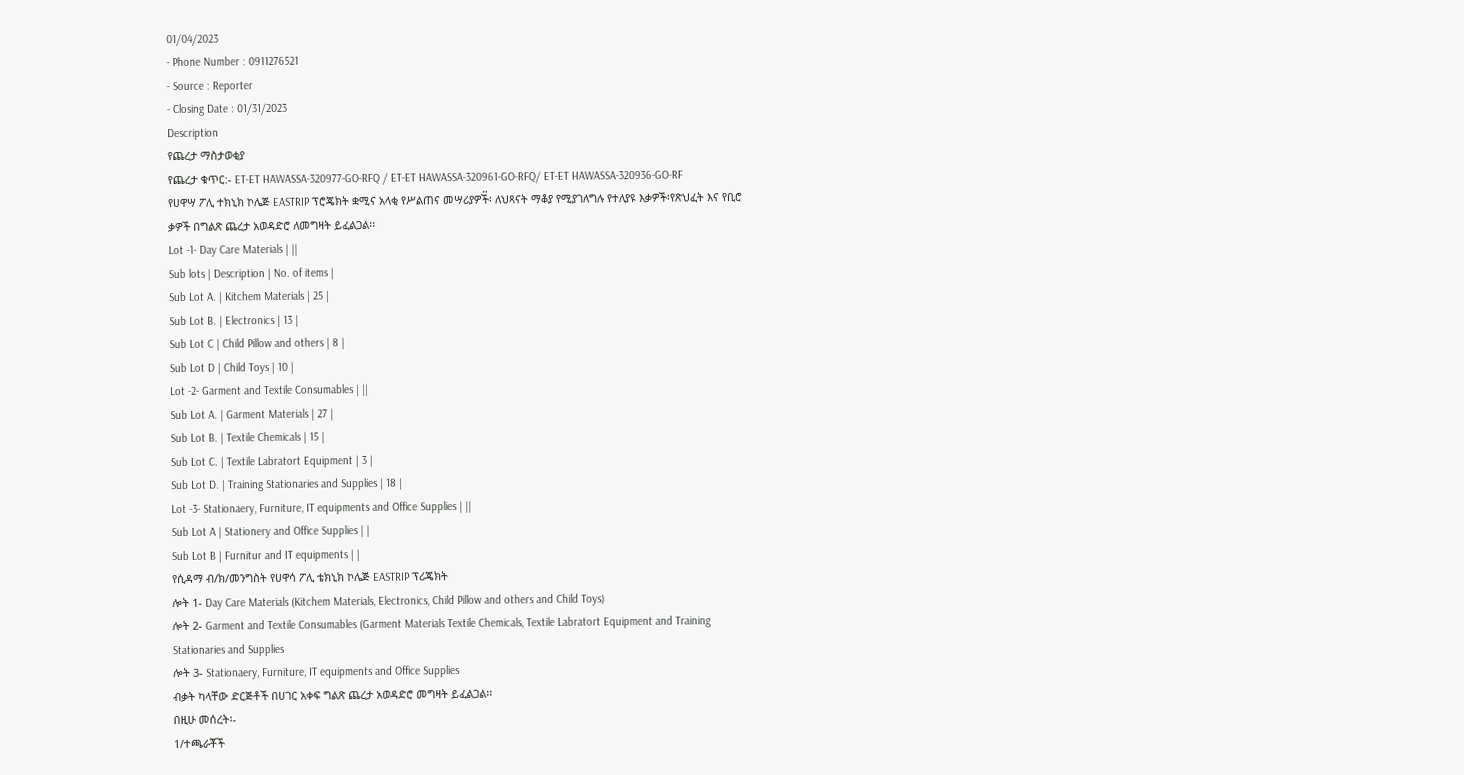01/04/2023
- Phone Number : 0911276521
- Source : Reporter
- Closing Date : 01/31/2023
Description
የጨረታ ማስታወቂያ
የጨረታ ቁጥር:- ET-ET HAWASSA-320977-GO-RFQ / ET-ET HAWASSA-320961-GO-RFQ/ ET-ET HAWASSA-320936-GO-RF
የሀዋሣ ፖሊ ተክኒክ ኮሌጅ EASTRIP ፕሮጄክት ቋሚና አላቂ የሥልጠና መሣሪያዎች፟፡ ለህጻናት ማቆያ የሚያገለግሉ የተለያዩ እቃዎች፡የጽህፈት እና የቢሮ ቃዎች በግልጽ ጨረታ አወዳድሮ ለመግዛት ይፈልጋል፡፡
Lot -1- Day Care Materials | ||
Sub lots | Description | No. of items |
Sub Lot A. | Kitchem Materials | 25 |
Sub Lot B. | Electronics | 13 |
Sub Lot C | Child Pillow and others | 8 |
Sub Lot D | Child Toys | 10 |
Lot -2- Garment and Textile Consumables | ||
Sub Lot A. | Garment Materials | 27 |
Sub Lot B. | Textile Chemicals | 15 |
Sub Lot C. | Textile Labratort Equipment | 3 |
Sub Lot D. | Training Stationaries and Supplies | 18 |
Lot -3- Stationaery, Furniture, IT equipments and Office Supplies | ||
Sub Lot A | Stationery and Office Supplies | |
Sub Lot B | Furnitur and IT equipments | |
የሲዳማ ብ/ክ/መንግስት የሀዋሳ ፖሊ ቴክኒክ ኮሌጅ EASTRIP ፕሪጄክት
ሎት 1- Day Care Materials (Kitchem Materials, Electronics, Child Pillow and others and Child Toys)
ሎት 2- Garment and Textile Consumables (Garment Materials Textile Chemicals, Textile Labratort Equipment and Training Stationaries and Supplies
ሎት 3- Stationaery, Furniture, IT equipments and Office Supplies
ብቃት ካላቸው ድርጅቶች በሀገር አቀፍ ግልጽ ጨረታ አወዳድሮ መግዛት ይፈልጋል፡፡
በዚሁ መሰረት፡-
1/ተጫራቾች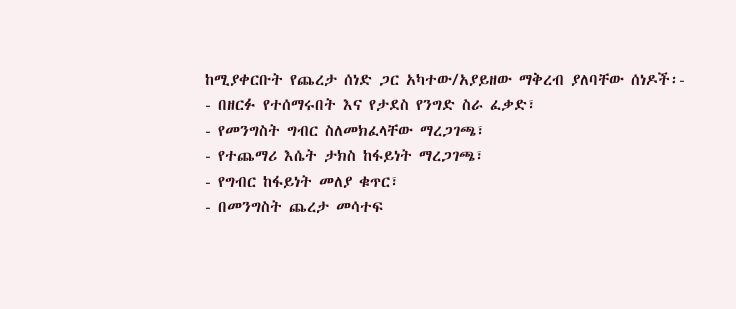ከሚያቀርቡት የጨረታ ሰነድ ጋር አካተው/አያይዘው ማቅረብ ያለባቸው ሰነዶች፡-
- በዘርፉ የተሰማሩበት እና የታደስ የንግድ ስራ ፈቃድ፣
- የመንግስት ግብር ስለመክፈላቸው ማረጋገጫ፣
- የተጨማሪ እሴት ታክስ ከፋይነት ማረጋገጫ፣
- የግብር ከፋይነት መለያ ቁጥር፣
- በመንግስት ጨረታ መሳተፍ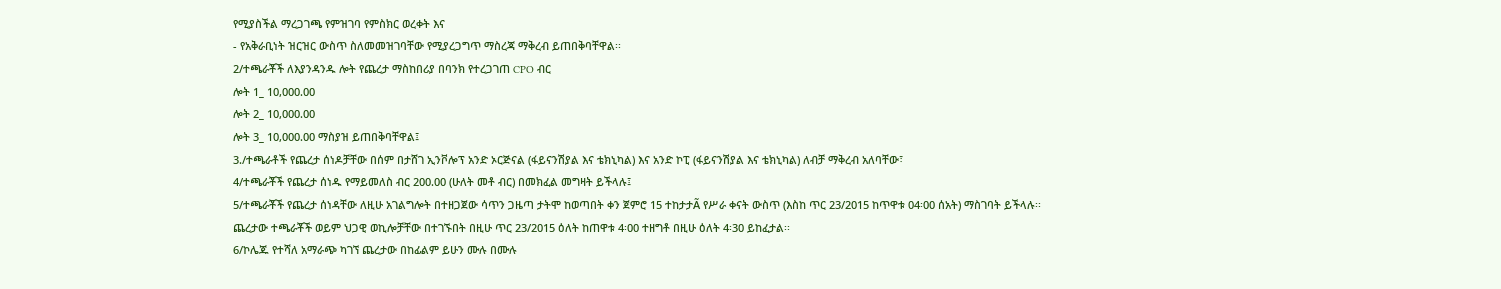የሚያስችል ማረጋገጫ የምዝገባ የምስክር ወረቀት እና
- የአቅራቢነት ዝርዝር ውስጥ ስለመመዝገባቸው የሚያረጋግጥ ማስረጃ ማቅረብ ይጠበቅባቸዋል፡፡
2/ተጫራቾች ለእያንዳንዱ ሎት የጨረታ ማስከበሪያ በባንክ የተረጋገጠ CPO ብር
ሎት 1_ 10,000.00
ሎት 2_ 10,000.00
ሎት 3_ 10,000.00 ማስያዝ ይጠበቅባቸዋል፤
3./ተጫራቶች የጨረታ ሰነዶቻቸው በሰም በታሸገ ኢንቮሎፕ አንድ ኦርጅናል (ፋይናንሽያል እና ቴክኒካል) እና አንድ ኮፒ (ፋይናንሽያል እና ቴክኒካል) ለብቻ ማቅረብ አለባቸው፣
4/ተጫራቾች የጨረታ ሰነዱ የማይመለስ ብር 200.00 (ሁለት መቶ ብር) በመክፈል መግዛት ይችላሉ፤
5/ተጫራቾች የጨረታ ሰነዳቸው ለዚሁ አገልግሎት በተዘጋጀው ሳጥን ጋዜጣ ታትሞ ከወጣበት ቀን ጀምሮ 15 ተከታታÃ የሥራ ቀናት ውስጥ (እስከ ጥር 23/2015 ከጥዋቱ 04፡00 ሰአት) ማስገባት ይችላሉ፡፡ ጨረታው ተጫራቾች ወይም ህጋዊ ወኪሎቻቸው በተገኙበት በዚሁ ጥር 23/2015 ዕለት ከጠዋቱ 4፡00 ተዘግቶ በዚሁ ዕለት 4፡30 ይከፈታል፡፡
6/ኮሌጁ የተሻለ አማራጭ ካገኘ ጨረታው በከፊልም ይሁን ሙሉ በሙሉ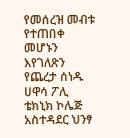የመሰረዝ መብቱ የተጠበቀ መሆኑን እየገለጽን የጨረታ ሰነዱ ሀዋሳ ፖሊ ቴክኒክ ኮሌጅ አስተዳደር ህንፃ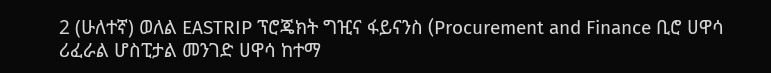2 (ሁለተኛ) ወለል EASTRIP ፕሮጄክት ግዢና ፋይናንስ (Procurement and Finance ቢሮ ሀዋሳ ሪፈራል ሆስፒታል መንገድ ሀዋሳ ከተማ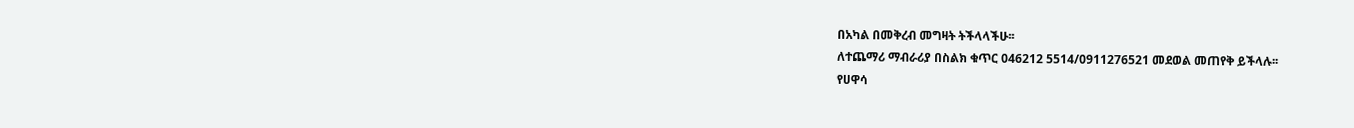በአካል በመቅረብ መግዛት ትችላላችሁ፡፡
ለተጨማሪ ማብራሪያ በስልክ ቁጥር 046212 5514/0911276521 መደወል መጠየቅ ይችላሉ፡፡
የሀዋሳ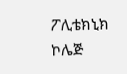ፖሊቴክኒክ ኮሌጅ